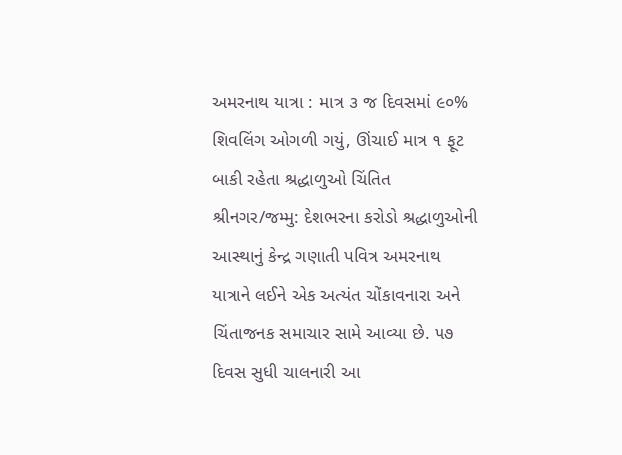અમરનાથ યાત્રા : માત્ર ૩ જ દિવસમાં ૯૦% શિવલિંગ ઓગળી ગયું, ઊંચાઈ માત્ર ૧ ફૂટ બાકી રહેતા શ્રદ્ધાળુઓ ચિંતિત
શ્રીનગર/જમ્મુ: દેશભરના કરોડો શ્રદ્ધાળુઓની આસ્થાનું કેન્દ્ર ગણાતી પવિત્ર અમરનાથ યાત્રાને લઈને એક અત્યંત ચોંકાવનારા અને ચિંતાજનક સમાચાર સામે આવ્યા છે. ૫૭ દિવસ સુધી ચાલનારી આ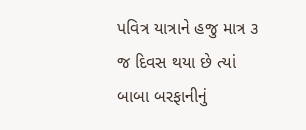પવિત્ર યાત્રાને હજુ માત્ર ૩ જ દિવસ થયા છે ત્યાં બાબા બરફાનીનું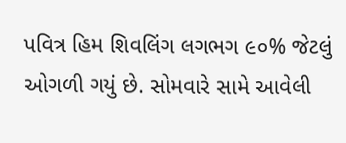પવિત્ર હિમ શિવલિંગ લગભગ ૯૦% જેટલું ઓગળી ગયું છે. સોમવારે સામે આવેલી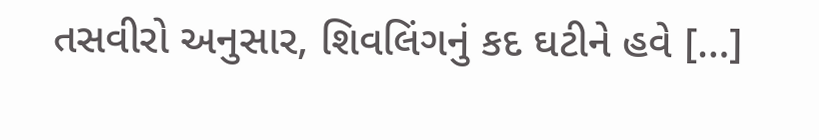તસવીરો અનુસાર, શિવલિંગનું કદ ઘટીને હવે […]